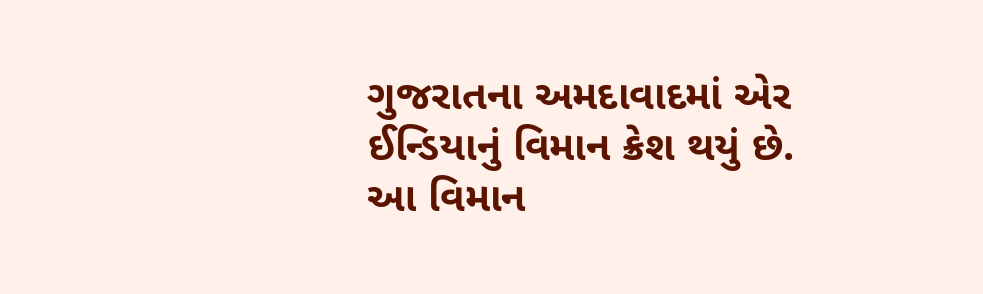ગુજરાતના અમદાવાદમાં એર ઈન્ડિયાનું વિમાન ક્રેશ થયું છે. આ વિમાન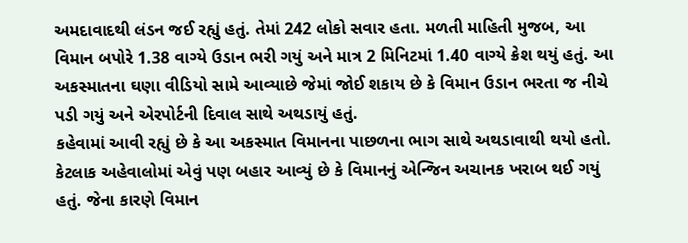અમદાવાદથી લંડન જઈ રહ્યું હતું. તેમાં 242 લોકો સવાર હતા. મળતી માહિતી મુજબ, આ વિમાન બપોરે 1.38 વાગ્યે ઉડાન ભરી ગયું અને માત્ર 2 મિનિટમાં 1.40 વાગ્યે ક્રેશ થયું હતું. આ અકસ્માતના ઘણા વીડિયો સામે આવ્યાછે જેમાં જોઈ શકાય છે કે વિમાન ઉડાન ભરતા જ નીચે પડી ગયું અને એરપોર્ટની દિવાલ સાથે અથડાયું હતું.
કહેવામાં આવી રહ્યું છે કે આ અકસ્માત વિમાનના પાછળના ભાગ સાથે અથડાવાથી થયો હતો. કેટલાક અહેવાલોમાં એવું પણ બહાર આવ્યું છે કે વિમાનનું એન્જિન અચાનક ખરાબ થઈ ગયું હતું. જેના કારણે વિમાન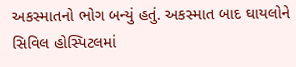અકસ્માતનો ભોગ બન્યું હતું. અકસ્માત બાદ ઘાયલોને સિવિલ હોસ્પિટલમાં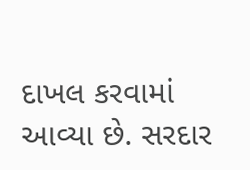દાખલ કરવામાં આવ્યા છે. સરદાર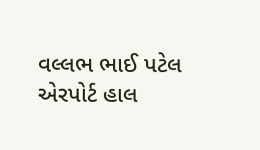વલ્લભ ભાઈ પટેલ એરપોર્ટ હાલ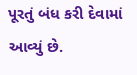પૂરતું બંધ કરી દેવામાં આવ્યું છે.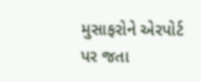મુસાફરોને એરપોર્ટ પર જતા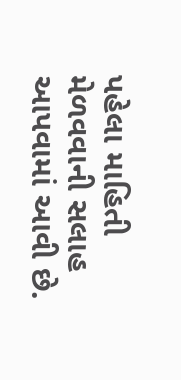પહેલા માહિતી મેળવવાની સલાહ આપવામાં આવી છે.